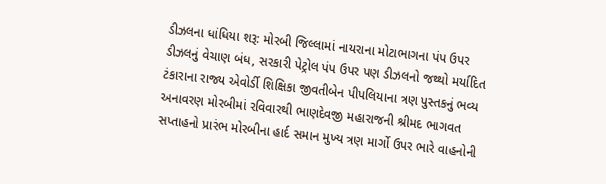ડીઝલના ધાંધિયા શરૂ: મોરબી જિલ્લામાં નાયરાના મોટાભાગના પંપ ઉપર ડીઝલનું વેચાણ બંધ, સરકારી પેટ્રોલ પંપ ઉપર પણ ડીઝલનો જથ્થો મર્યાદિત ટંકારાના રાજ્ય એવોર્ડી શિક્ષિકા જીવતીબેન પીપલિયાના ત્રણ પુસ્તકનું ભવ્ય અનાવરણ મોરબીમાં રવિવારથી ભાણદેવજી મહારાજની શ્રીમદ ભાગવત સપ્તાહનો પ્રારંભ મોરબીના હાર્દ સમાન મુખ્ય ત્રણ માર્ગો ઉપર ભારે વાહનોની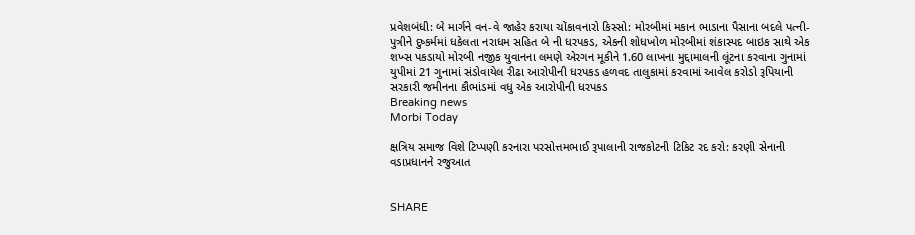પ્રવેશબંધી: બે માર્ગને વન-વે જાહેર કરાયા ચોંકાવનારો કિસ્સો: મોરબીમાં મકાન ભાડાના પૈસાના બદલે પત્ની-પુત્રીને દુષ્કર્મમાં ધકેલતા નરાધમ સહિત બે ની ધરપકડ, એકની શોધખોળ મોરબીમાં શંકાસ્પદ બાઇક સાથે એક શખ્સ પકડાયો મોરબી નજીક યુવાનના લમણે એરગન મૂકીને 1.60 લાખના મુદ્દામાલની લૂંટના કરવાના ગુનામાં યુપીમાં 21 ગુનામાં સંડોવાયેલ રીઢા આરોપીની ધરપકડ હળવદ તાલુકામાં કરવામાં આવેલ કરોડો રૂપિયાની સરકારી જમીનના કૌભાંડમાં વધુ એક આરોપીની ધરપકડ
Breaking news
Morbi Today

ક્ષત્રિય સમાજ વિશે ટિપ્પણી કરનારા પરસોત્તમભાઈ રૂપાલાની રાજકોટની ટિકિટ રદ કરો: કરણી સેનાની વડાપ્રધાનને રજુઆત


SHARE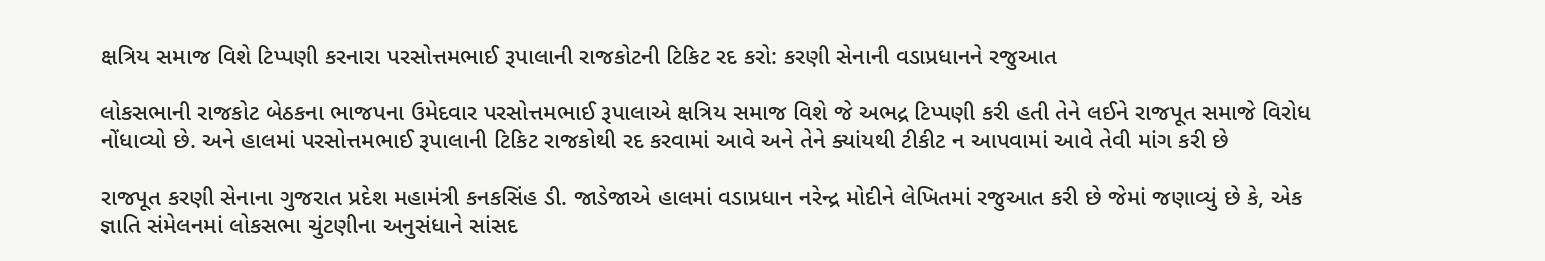ક્ષત્રિય સમાજ વિશે ટિપ્પણી કરનારા પરસોત્તમભાઈ રૂપાલાની રાજકોટની ટિકિટ રદ કરો: કરણી સેનાની વડાપ્રધાનને રજુઆત

લોકસભાની રાજકોટ બેઠકના ભાજપના ઉમેદવાર પરસોત્તમભાઈ રૂપાલાએ ક્ષત્રિય સમાજ વિશે જે અભદ્ર ટિપ્પણી કરી હતી તેને લઈને રાજપૂત સમાજે વિરોધ નોંધાવ્યો છે. અને હાલમાં પરસોત્તમભાઈ રૂપાલાની ટિકિટ રાજકોથી રદ કરવામાં આવે અને તેને ક્યાંયથી ટીકીટ ન આપવામાં આવે તેવી માંગ કરી છે

રાજપૂત કરણી સેનાના ગુજરાત પ્રદેશ મહામંત્રી કનકસિંહ ડી. જાડેજાએ હાલમાં વડાપ્રધાન નરેન્દ્ર મોદીને લેખિતમાં રજુઆત કરી છે જેમાં જણાવ્યું છે કે, એક જ્ઞાતિ સંમેલનમાં લોકસભા ચુંટણીના અનુસંધાને સાંસદ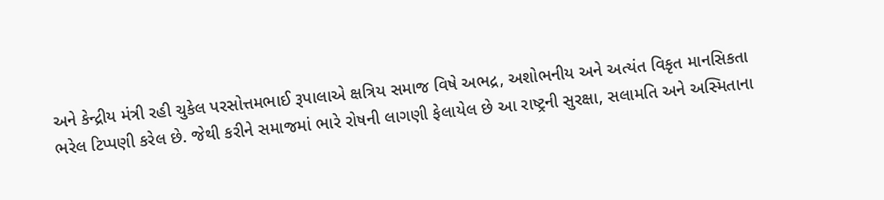અને કેન્દ્રીય મંત્રી રહી ચુકેલ પરસોત્તમભાઈ રૂપાલાએ ક્ષત્રિય સમાજ વિષે અભદ્ર, અશોભનીય અને અત્યંત વિકૃત માનસિકતા ભરેલ ટિપ્પણી કરેલ છે. જેથી કરીને સમાજમાં ભારે રોષની લાગણી ફેલાયેલ છે આ રાષ્ટ્રની સુરક્ષા, સલામતિ અને અસ્મિતાના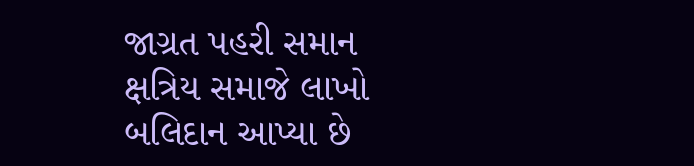જાગ્રત પહરી સમાન ક્ષત્રિય સમાજે લાખો બલિદાન આપ્યા છે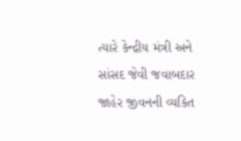ત્યારે કેન્દ્રીય મંત્રી અને સાંસદ જેવી જવાબદાર જાહેર જીવનની વ્યકિત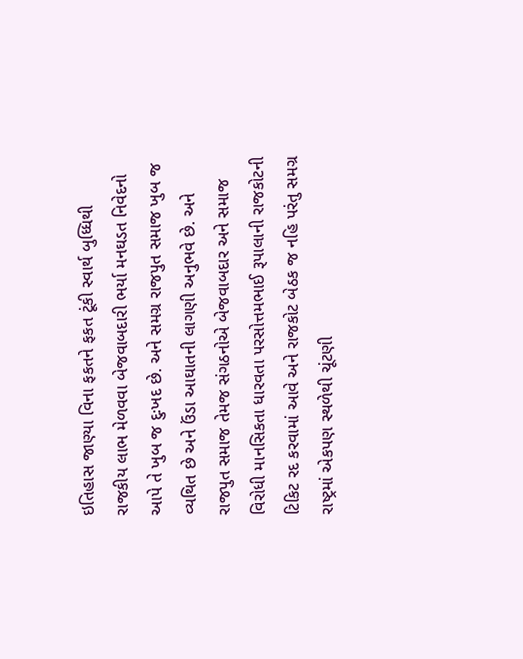ઇતિહાસ જાણ્યા વિના ફકતને ફકત ટૂંકી સ્વાર્થ બુધ્ધિથી રાજકીય લાભ મેળવવા બેજવાબદારી ભર્યા મનઘડત નિવેદનો આપે તે ખુબ જ દુઃખદ છે. અને સમગ્ર રાજપુત સમાજ ખુબ જ વ્યથિત છે અને ઉંડા આઘાતની લાગણી અનુભવે છે. અને રાજપુત સમાજ તેમજ સંગઠનોએ બેજવાબદાર અને સમાજ વિરોધી માનસિકતા ધારવતા પરસોત્તમભાઈ રૂપાલાની રાજકોટની ટિકિટ રદ કરવામાં આવે અને રાજકોટ બેઠક જ નહિ પરંતુ સમગ્ર રાષ્ટ્રમાં એકપણ સ્થળેથી ચૂંટણી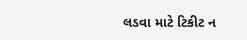લડવા માટે ટિકીટ ન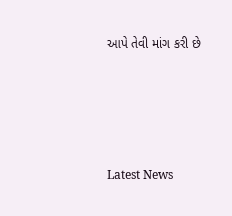આપે તેવી માંગ કરી છે






Latest News